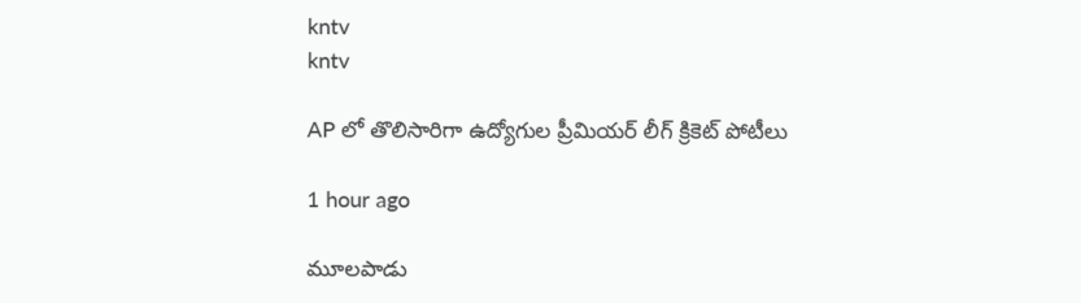kntv
kntv

AP లో తొలిసారిగా ఉద్యోగుల ప్రీమియర్ లీగ్ క్రికెట్ పోటీలు

1 hour ago

మూలపాడు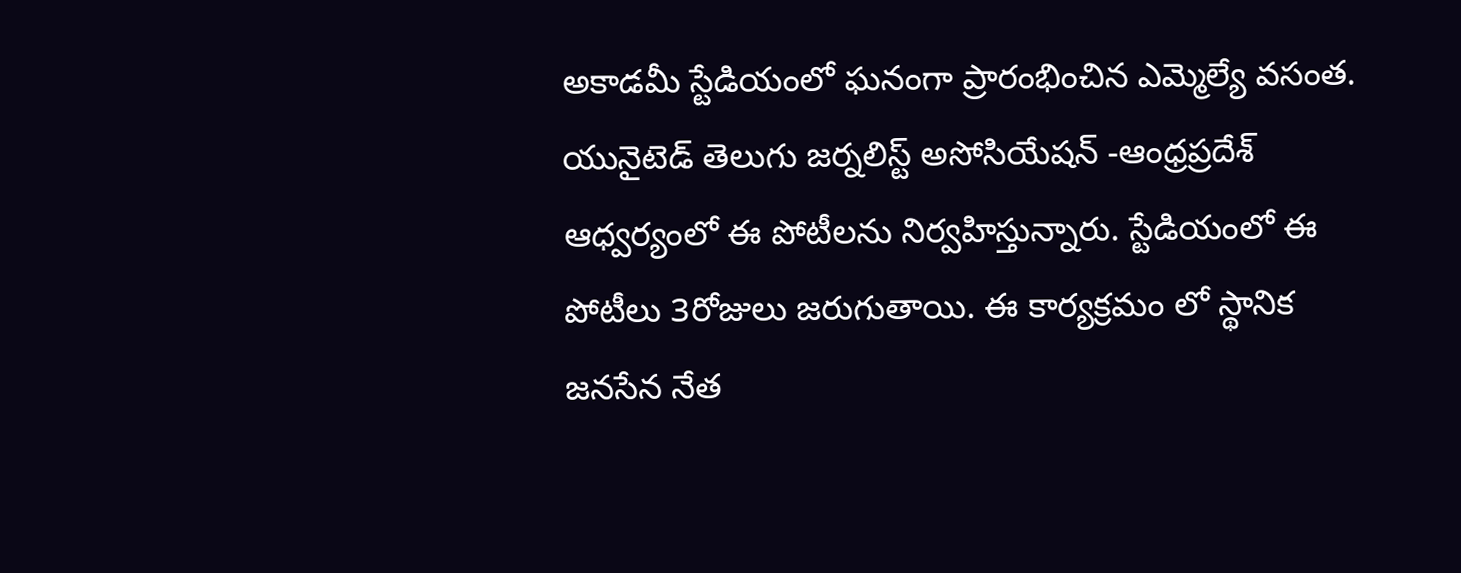అకాడమీ స్టేడియంలో ఘనంగా ప్రారంభించిన ఎమ్మెల్యే వసంత. యునైటెడ్ తెలుగు జర్నలిస్ట్ అసోసియేషన్ -ఆంధ్రప్రదేశ్ ఆధ్వర్యంలో ఈ పోటీలను నిర్వహిస్తున్నారు. స్టేడియంలో ఈ పోటీలు 3రోజులు జరుగుతాయి. ఈ కార్యక్రమం లో స్థానిక జనసేన నేత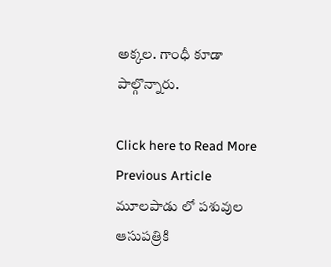అక్కల. గాంధీ కూడా పాల్గొన్నారు.

Click here to Read More
Previous Article
మూలపాడు లో పశువుల ఆసుపత్రికి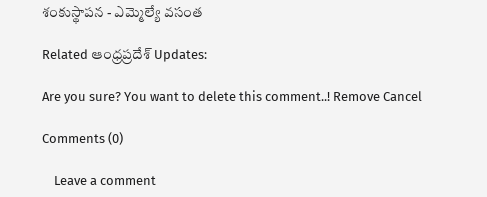శంకుస్థాపన - ఎమ్మెల్యే వసంత

Related ఆంధ్రప్రదేశ్ Updates:

Are you sure? You want to delete this comment..! Remove Cancel

Comments (0)

    Leave a comment